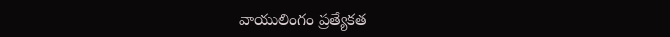వాయులింగం ప్రత్యేకత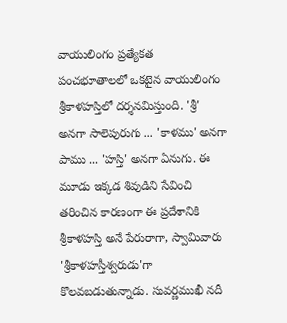వాయులింగం ప్రత్యేకత
పంచభూతాలలో ఒకటైన వాయులింగం శ్రీకాళహస్తిలో దర్శనమిస్తుంది. 'శ్రీ' అనగా సాలెపురుగు ... 'కాళము' అనగా పాము ... 'హస్తి' అనగా ఏనుగు. ఈ మూడు ఇక్కడ శివుడిని సేవించి తరించిన కారణంగా ఈ ప్రదేశానికి శ్రీకాళహస్తి అనే పేరురాగా, స్వామివారు 'శ్రీకాళహస్తీశ్వరుడు'గా కొలవబడుతున్నాడు. సువర్ణముఖీ నదీ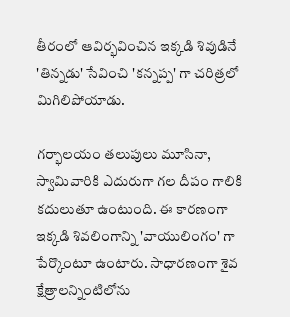తీరంలో ఆవిర్భవించిన ఇక్కడి శివుడినే 'తిన్నడు' సేవించి 'కన్నప్ప' గా చరిత్రలో మిగిలిపోయాడు.

గర్భాలయం తలుపులు మూసినా, స్వామివారికి ఎదురుగా గల దీపం గాలికి కదులుతూ ఉంటుంది. ఈ కారణంగా ఇక్కడి శివలింగాన్ని 'వాయులింగం' గా పేర్కొంటూ ఉంటారు. సాధారణంగా శైవ క్షేత్రాలన్నింటిలోను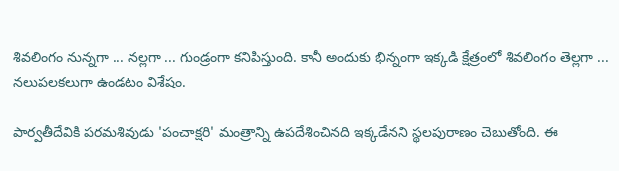శివలింగం నున్నగా ... నల్లగా ... గుండ్రంగా కనిపిస్తుంది. కానీ అందుకు భిన్నంగా ఇక్కడి క్షేత్రంలో శివలింగం తెల్లగా ... నలుపలకలుగా ఉండటం విశేషం.

పార్వతీదేవికి పరమశివుడు 'పంచాక్షరి' మంత్రాన్ని ఉపదేశించినది ఇక్కడేనని స్థలపురాణం చెబుతోంది. ఈ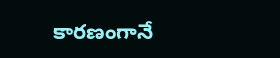కారణంగానే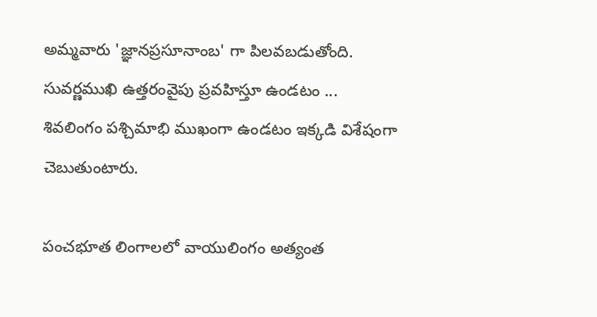అమ్మవారు 'జ్ఞానప్రసూనాంబ' గా పిలవబడుతోంది. సువర్ణముఖి ఉత్తరంవైపు ప్రవహిస్తూ ఉండటం ... శివలింగం పశ్చిమాభి ముఖంగా ఉండటం ఇక్కడి విశేషంగా చెబుతుంటారు.

పంచభూత లింగాలలో వాయులింగం అత్యంత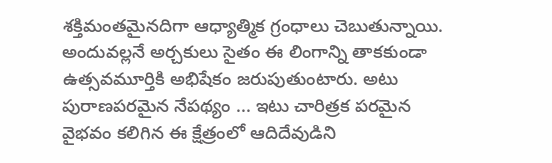శక్తిమంతమైనదిగా ఆధ్యాత్మిక గ్రంధాలు చెబుతున్నాయి. అందువల్లనే అర్చకులు సైతం ఈ లింగాన్ని తాకకుండా ఉత్సవమూర్తికి అభిషేకం జరుపుతుంటారు. అటు పురాణపరమైన నేపథ్యం ... ఇటు చారిత్రక పరమైన వైభవం కలిగిన ఈ క్షేత్రంలో ఆదిదేవుడిని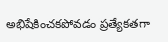అభిషేకించకపోవడం ప్రత్యేకతగా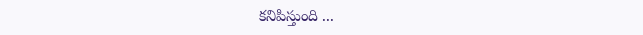కనిపిస్తుంది ...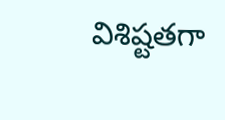విశిష్టతగా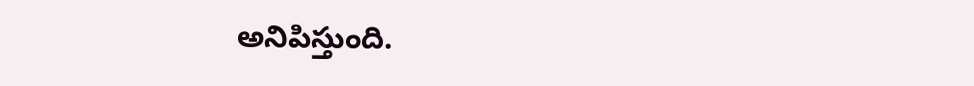అనిపిస్తుంది.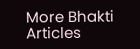More Bhakti Articles